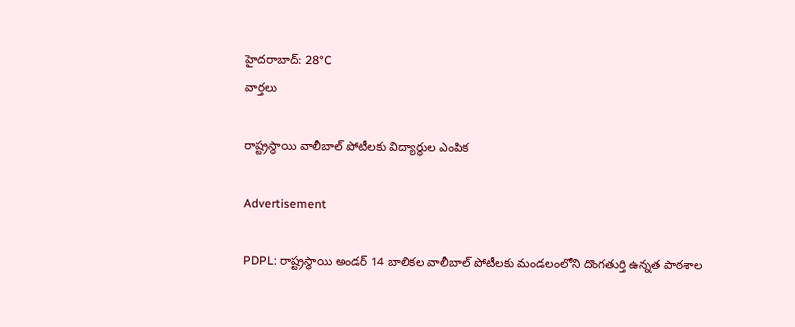హైదరాబాద్: 28°C
వార్తలు

రాష్ట్రస్థాయి వాలీబాల్ పోటీలకు విద్యార్థుల ఎంపిక

Advertisement

PDPL: రాష్ట్రస్థాయి అండర్ 14 బాలికల వాలీబాల్ పోటీలకు మండలంలోని దొంగతుర్తి ఉన్నత పాఠశాల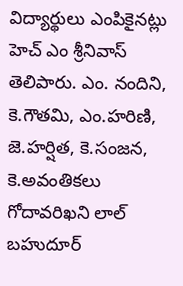విద్యార్థులు ఎంపికైనట్లు హెచ్ ఎం శ్రీనివాస్ తెలిపారు. ఎం. నందిని, కె.గౌతమి, ఎం.హరిణి, జె.హర్షిత, కె.సంజన, కె.అవంతికలు గోదావరిఖని లాల్ బహుదూర్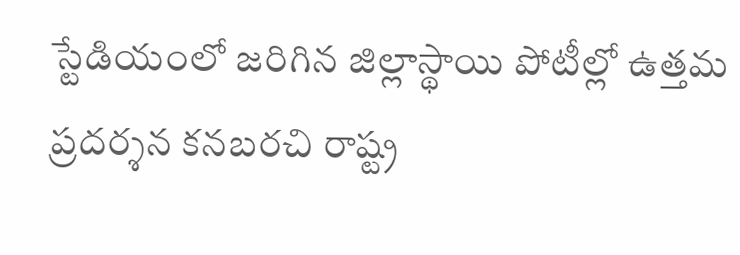స్టేడియంలో జరిగిన జిల్లాస్థాయి పోటీల్లో ఉత్తమ ప్రదర్శన కనబరచి రాష్ట్ర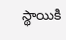స్థాయికి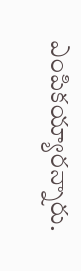ఎంపికయ్యారన్నారు.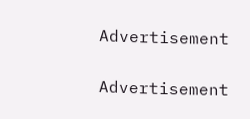Advertisement

Advertisement